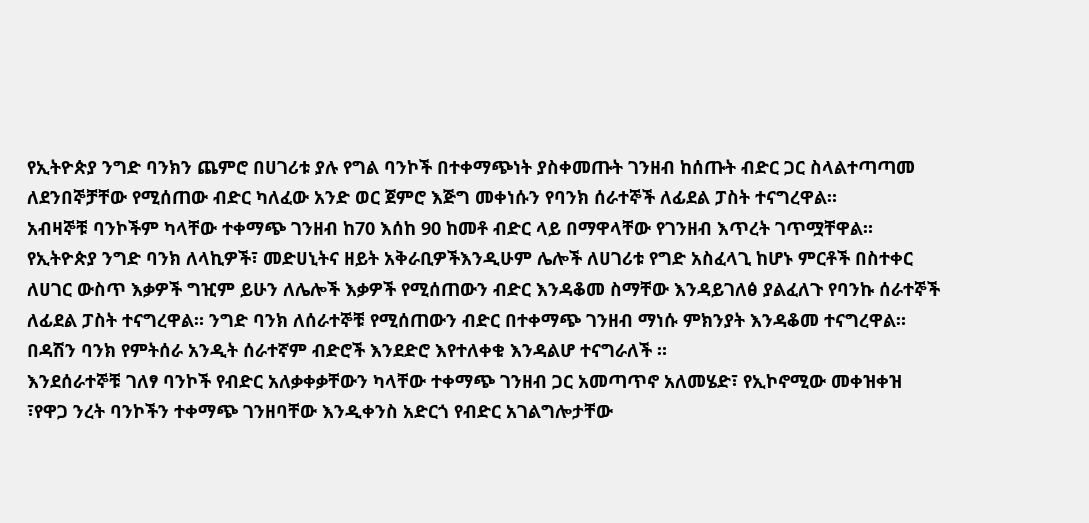የኢትዮጵያ ንግድ ባንክን ጨምሮ በሀገሪቱ ያሉ የግል ባንኮች በተቀማጭነት ያስቀመጡት ገንዘብ ከሰጡት ብድር ጋር ስላልተጣጣመ ለደንበኞቻቸው የሚሰጠው ብድር ካለፈው አንድ ወር ጀምሮ እጅግ መቀነሱን የባንክ ሰራተኞች ለፊደል ፓስት ተናግረዋል።
አብዛኞቹ ባንኮችም ካላቸው ተቀማጭ ገንዘብ ከ70 እሰከ 90 ከመቶ ብድር ላይ በማዋላቸው የገንዘብ እጥረት ገጥሟቸዋል።
የኢትዮጵያ ንግድ ባንክ ለላኪዎች፣ መድሀኒትና ዘይት አቅራቢዎችእንዲሁም ሌሎች ለሀገሪቱ የግድ አስፈላጊ ከሆኑ ምርቶች በስተቀር ለሀገር ውስጥ እቃዎች ግዢም ይሁን ለሌሎች እቃዎች የሚሰጠውን ብድር እንዳቆመ ስማቸው እንዳይገለፅ ያልፈለጉ የባንኩ ሰራተኞች ለፊደል ፓስት ተናግረዋል። ንግድ ባንክ ለሰራተኞቹ የሚሰጠውን ብድር በተቀማጭ ገንዘብ ማነሱ ምክንያት እንዳቆመ ተናግረዋል።
በዳሽን ባንክ የምትሰራ አንዲት ሰራተኛም ብድሮች እንደድሮ እየተለቀቁ እንዳልሆ ተናግራለች ።
እንደሰራተኞቹ ገለፃ ባንኮች የብድር አለቃቀቃቸውን ካላቸው ተቀማጭ ገንዘብ ጋር አመጣጥኖ አለመሄድ፣ የኢኮኖሚው መቀዝቀዝ ፣የዋጋ ንረት ባንኮችን ተቀማጭ ገንዘባቸው እንዲቀንስ አድርጎ የብድር አገልግሎታቸው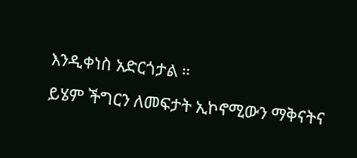እንዲቀነስ አድርጎታል ።
ይሄም ችግርን ለመፍታት ኢኮኖሚውን ማቅናትና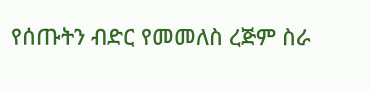የሰጡትን ብድር የመመለስ ረጅም ስራ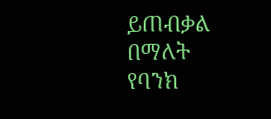ይጠብቃል በማለት የባንክ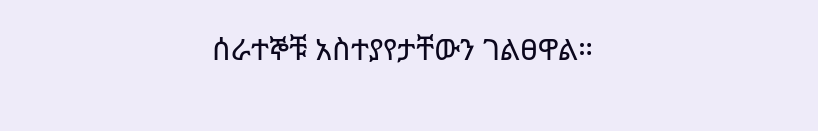ሰራተኞቹ አስተያየታቸውን ገልፀዋል።